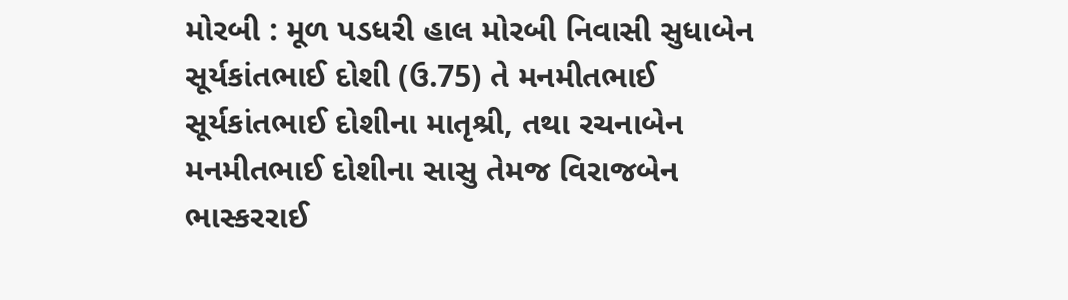મોરબી : મૂળ પડધરી હાલ મોરબી નિવાસી સુધાબેન સૂર્યકાંતભાઈ દોશી (ઉ.75) તે મનમીતભાઈ સૂર્યકાંતભાઈ દોશીના માતૃશ્રી, તથા રચનાબેન મનમીતભાઈ દોશીના સાસુ તેમજ વિરાજબેન ભાસ્કરરાઈ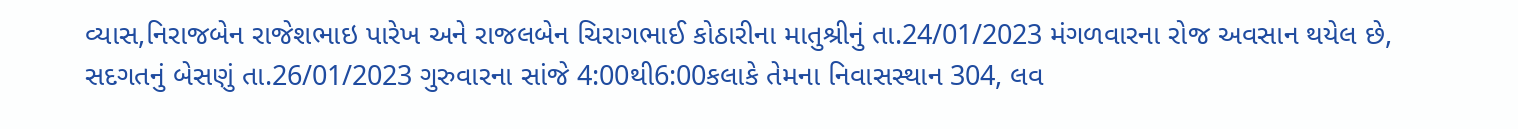વ્યાસ,નિરાજબેન રાજેશભાઇ પારેખ અને રાજલબેન ચિરાગભાઈ કોઠારીના માતુશ્રીનું તા.24/01/2023 મંગળવારના રોજ અવસાન થયેલ છે, સદગતનું બેસણું તા.26/01/2023 ગુરુવારના સાંજે 4:00થી6:00કલાકે તેમના નિવાસસ્થાન 304, લવ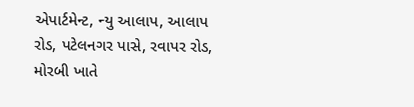એપાર્ટમેન્ટ, ન્યુ આલાપ, આલાપ રોડ, પટેલનગર પાસે, રવાપર રોડ, મોરબી ખાતે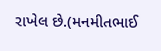રાખેલ છે.(મનમીતભાઈ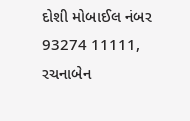દોશી મોબાઈલ નંબર 93274 11111, રચનાબેન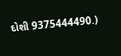દોશી 9375444490.)